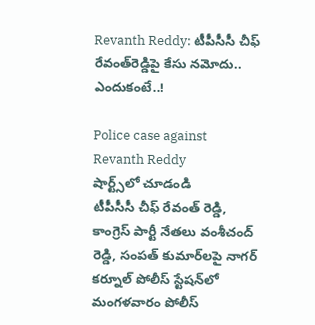Revanth Reddy: టీపీసీసీ చీఫ్ రేవంత్‌రెడ్డిపై కేసు నమోదు.. ఎందుకంటే..!

Police case against Revanth Reddy
షార్ట్స్‌లో చూడండి
టీపీసీసీ చీఫ్ రేవంత్ రెడ్డి, కాంగ్రెస్ పార్టీ నేతలు వంశీచంద్ రెడ్డి, సంపత్ కుమార్‌లపై నాగర్ కర్నూల్ పోలీస్ స్టేషన్‌లో మంగళవారం పోలీస్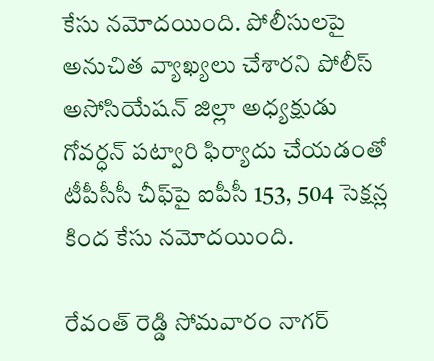కేసు నమోదయింది. పోలీసులపై అనుచిత వ్యాఖ్యలు చేశారని పోలీస్ అసోసియేషన్ జిల్లా అధ్యక్షుడు గోవర్ధన్ పట్వారి ఫిర్యాదు చేయడంతో టీపీసీసీ చీఫ్‌పై ఐపీసీ 153, 504 సెక్షన్ల కింద కేసు నమోదయింది.

రేవంత్ రెడ్డి సోమవారం నాగర్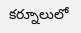కర్నూలులో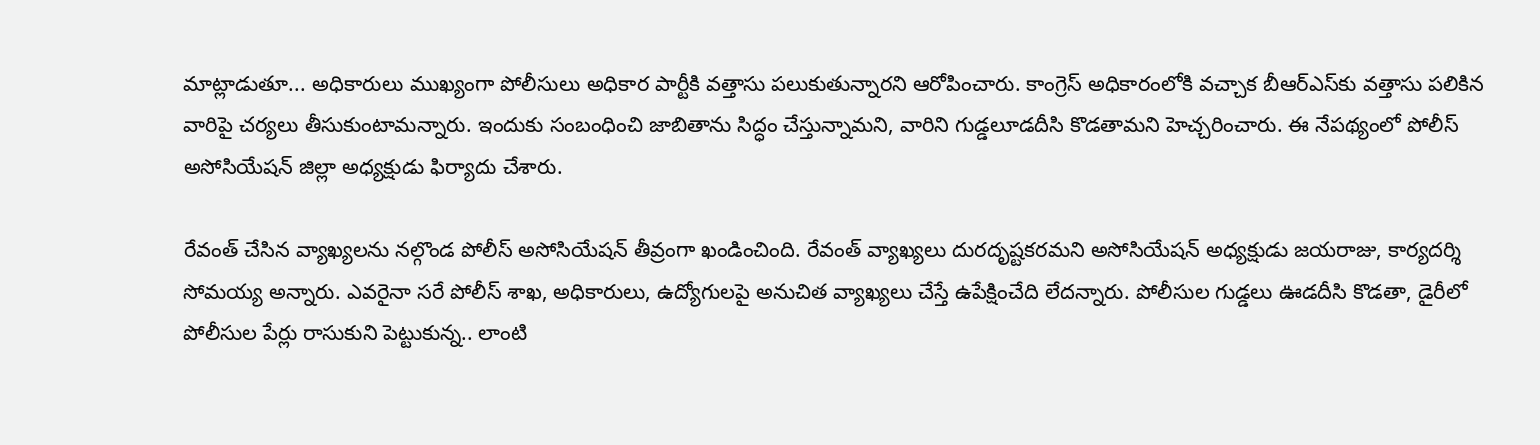మాట్లాడుతూ... అధికారులు ముఖ్యంగా పోలీసులు అధికార పార్టీకి వత్తాసు పలుకుతున్నారని ఆరోపించారు. కాంగ్రెస్ అధికారంలోకి వచ్చాక బీఆర్ఎస్‌కు వత్తాసు పలికిన వారిపై చర్యలు తీసుకుంటామన్నారు. ఇందుకు సంబంధించి జాబితాను సిద్ధం చేస్తున్నామని, వారిని గుడ్డలూడదీసి కొడతామని హెచ్చరించారు. ఈ నేపథ్యంలో పోలీస్ అసోసియేషన్ జిల్లా అధ్యక్షుడు ఫిర్యాదు చేశారు.

రేవంత్‌ చేసిన వ్యాఖ్యలను నల్గొండ పోలీస్‌ అసోసియేషన్‌ తీవ్రంగా ఖండించింది. రేవంత్‌ వ్యాఖ్యలు దురదృష్టకరమని అసోసియేషన్‌ అధ్యక్షుడు జయరాజు, కార్యదర్శి సోమయ్య అన్నారు. ఎవరైనా సరే పోలీస్‌ శాఖ, అధికారులు, ఉద్యోగులపై అనుచిత వ్యాఖ్యలు చేస్తే ఉపేక్షించేది లేదన్నారు. పోలీసుల గుడ్డలు ఊడదీసి కొడతా, డైరీలో పోలీసుల పేర్లు రాసుకుని పెట్టుకున్న.. లాంటి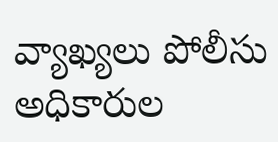వ్యాఖ్యలు పోలీసు అధికారుల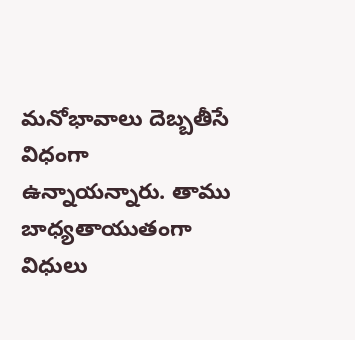మనోభావాలు దెబ్బతీసే విధంగా ఉన్నాయన్నారు. తాము బాధ్యతాయుతంగా విధులు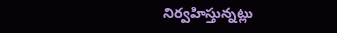నిర్వహిస్తున్నట్లు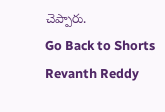చెప్పారు.
Go Back to Shorts
Revanth Reddy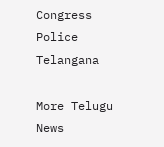Congress
Police
Telangana

More Telugu News